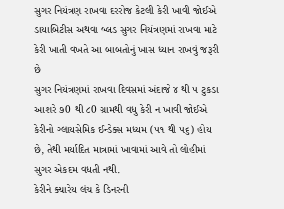સુગર નિયંત્રણ રાખવા દરરોજ કેટલી કેરી ખાવી જોઈએ
ડાયાબિટીસ અથવા બ્લડ સુગર નિયંત્રણમાં રાખવા માટે કેરી ખાતી વખતે આ બાબતોનું ખાસ ધ્યાન રાખવું જરૂરી છે
સુગર નિયંત્રણમાં રાખવા દિવસમાં અંદાજે ૪ થી ૫ ટુકડા આશરે ૭0 થી ૮0 ગ્રામથી વધુ કેરી ન ખાવી જોઈએ
કેરીનો ગ્લાયસેમિક ઈન્ડેક્સ મધ્યમ (૫૧ થી ૫૬) હોય છે, તેથી મર્યાદિત માત્રામાં ખાવામાં આવે તો લોહીમાં સુગર એકદમ વધતી નથી.
કેરીને ક્યારેય લંચ કે ડિનરની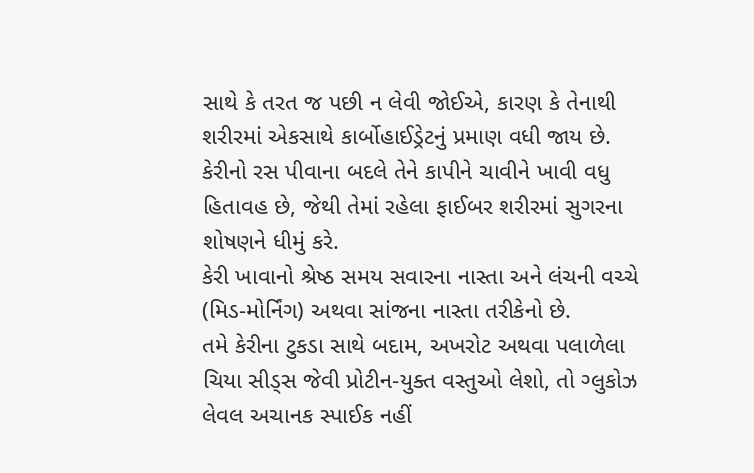સાથે કે તરત જ પછી ન લેવી જોઈએ, કારણ કે તેનાથી શરીરમાં એકસાથે કાર્બોહાઈડ્રેટનું પ્રમાણ વધી જાય છે.
કેરીનો રસ પીવાના બદલે તેને કાપીને ચાવીને ખાવી વધુ હિતાવહ છે, જેથી તેમાં રહેલા ફાઈબર શરીરમાં સુગરના શોષણને ધીમું કરે.
કેરી ખાવાનો શ્રેષ્ઠ સમય સવારના નાસ્તા અને લંચની વચ્ચે (મિડ-મોર્નિંગ) અથવા સાંજના નાસ્તા તરીકેનો છે.
તમે કેરીના ટુકડા સાથે બદામ, અખરોટ અથવા પલાળેલા ચિયા સીડ્સ જેવી પ્રોટીન-યુક્ત વસ્તુઓ લેશો, તો ગ્લુકોઝ લેવલ અચાનક સ્પાઈક નહીં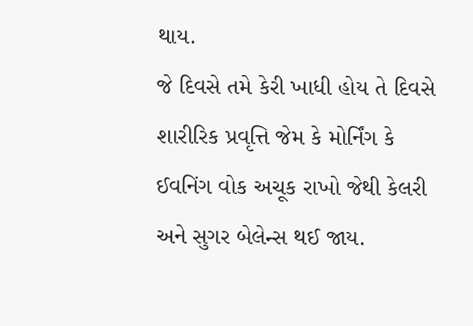થાય.
જે દિવસે તમે કેરી ખાધી હોય તે દિવસે શારીરિક પ્રવૃત્તિ જેમ કે મોર્નિંગ કે ઈવનિંગ વોક અચૂક રાખો જેથી કેલરી અને સુગર બેલેન્સ થઈ જાય.